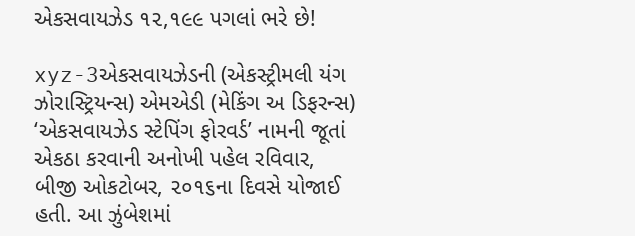એકસવાયઝેડ ૧૨,૧૯૯ પગલાં ભરે છે!

xyz-3એકસવાયઝેડની (એકસ્ટ્રીમલી યંગ ઝોરાસ્ટ્રિયન્સ) એમએડી (મેકિંગ અ ડિફરન્સ) ‘એકસવાયઝેડ સ્ટેપિંગ ફોરવર્ડ’ નામની જૂતાં એકઠા કરવાની અનોખી પહેલ રવિવાર, બીજી ઓકટોબર, ૨૦૧૬ના દિવસે યોજાઈ હતી. આ ઝુંબેશમાં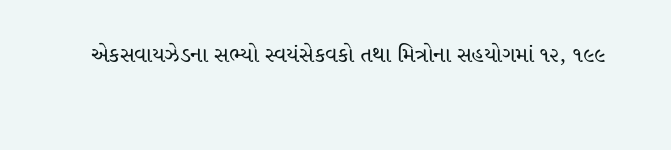એકસવાયઝેડના સભ્યો સ્વયંસેકવકો તથા મિત્રોના સહયોગમાં ૧૨, ૧૯૯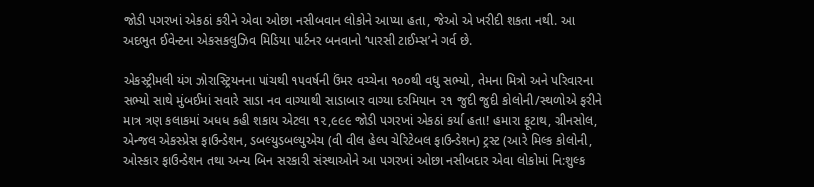જોડી પગરખાં એકઠાં કરીને એવા ઓછા નસીબવાન લોકોને આપ્યા હતા, જેઓ એ ખરીદી શકતા નથી. આ અદભુત ઈવેન્ટના એકસકલુઝિવ મિડિયા પાર્ટનર બનવાનો ‘પારસી ટાઈમ્સ’ને ગર્વ છે.

એકસ્ટ્રીમલી યંગ ઝોરાસ્ટ્રિયનના પાંચથી ૧૫વર્ષની ઉંમર વચ્ચેના ૧૦૦થી વધુ સભ્યો, તેમના મિત્રો અને પરિવારના સભ્યો સાથે મુંબઈમાં સવારે સાડા નવ વાગ્યાથી સાડાબાર વાગ્યા દરમિયાન ૨૧ જુદી જુદી કોલોની/સ્થળોએ ફરીને માત્ર ત્રણ કલાકમાં અધધ કહી શકાય એટલા ૧૨,૯૯૯ જોડી પગરખાં એકઠાં કર્યા હતા! હમારા ફૂટાથ, ગ્રીનસોલ, એન્જલ એકસ્પ્રેસ ફાઉન્ડેશન, ડબલ્યુડબલ્યુએચ (વી વીલ હેલ્પ ચેરિટેબલ ફાઉન્ડેશન) ટ્રસ્ટ (આરે મિલ્ક કોલોની, ઓસ્કાર ફાઉન્ડેશન તથા અન્ય બિન સરકારી સંસ્થાઓને આ પગરખાં ઓછા નસીબદાર એવા લોકોમાં નિ:શુલ્ક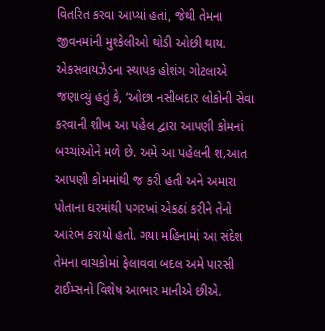વિતરિત કરવા આપ્યાં હતાં, જેથી તેમના જીવનમાંની મુશ્કેલીઓ થોડી ઓછી થાય. એકસવાયઝેડના સ્થાપક હોશંગ ગોટલાએ જણાવ્યું હતું કે, ‘ઓછા નસીબદાર લોકોની સેવા કરવાની શીખ આ પહેલ દ્વારા આપણી કોમનાં બચ્ચાંઓને મળે છે. અમે આ પહેલની શ‚આત આપણી કોમમાંથી જ કરી હતી અને અમારા પોતાના ઘરમાંથી પગરખાં એકઠાં કરીને તેનો આરંભ કરાયો હતો. ગયા મહિનામાં આ સંદેશ તેમના વાચકોમાં ફેલાવવા બદલ અમે પારસી ટાઈમ્સનો વિશેષ આભાર માનીએ છીએ.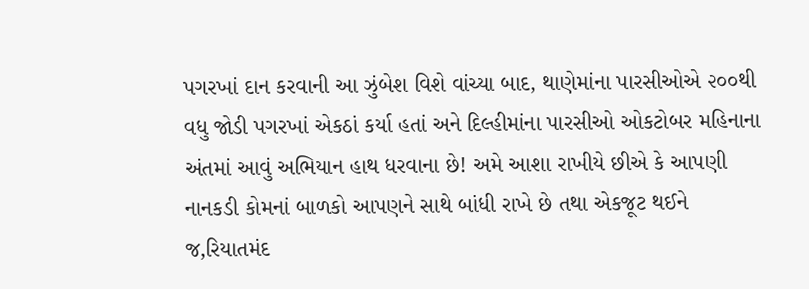પગરખાં દાન કરવાની આ ઝુંબેશ વિશે વાંચ્યા બાદ, થાણેમાંના પારસીઓએ ૨૦૦થી વધુ જોડી પગરખાં એકઠાં કર્યા હતાં અને દિલ્હીમાંના પારસીઓ ઓકટોબર મહિનાના અંતમાં આવું અભિયાન હાથ ધરવાના છે! અમે આશા રાખીયે છીએ કે આપણી નાનકડી કોમનાં બાળકો આપણને સાથે બાંધી રાખે છે તથા એકજૂટ થઈને જ‚રિયાતમંદ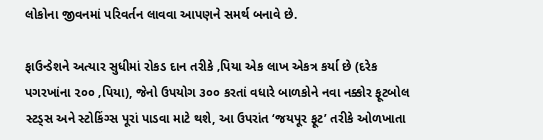લોકોના જીવનમાં પરિવર્તન લાવવા આપણને સમર્થ બનાવે છે.

ફાઉન્ડેશને અત્યાર સુધીમાં રોકડ દાન તરીકે ‚પિયા એક લાખ એકત્ર કર્યા છે (દરેક પગરખાંના ૨૦૦ ‚પિયા), જેનો ઉપયોગ ૩૦૦ કરતાં વધારે બાળકોને નવા નક્કોર ફૂટબોલ સ્ટડ્સ અને સ્ટોકિંગ્સ પૂરાં પાડવા માટે થશે, આ ઉપરાંત ‘જયપૂર ફૂટ’ તરીકે ઓળખાતા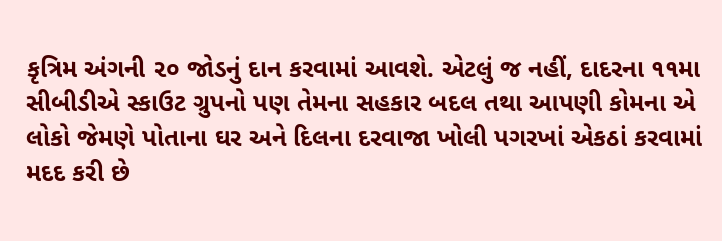કૃત્રિમ અંગની ૨૦ જોડનું દાન કરવામાં આવશે. એટલું જ નહીં, દાદરના ૧૧મા સીબીડીએ સ્કાઉટ ગ્રુપનો પણ તેમના સહકાર બદલ તથા આપણી કોમના એ લોકો જેમણે પોતાના ઘર અને દિલના દરવાજા ખોલી પગરખાં એકઠાં કરવામાં મદદ કરી છે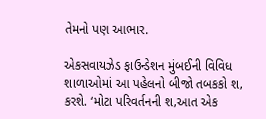તેમનો પણ આભાર.

એકસવાયઝેડ ફાઉન્ડેશન મુંબઈની વિવિધ શાળાઓમાં આ પહેલનો બીજો તબકકો શ‚ કરશે. ‘મોટા પરિવર્તનની શ‚આત એક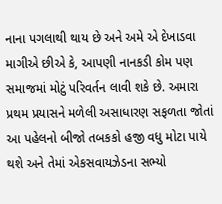નાના પગલાથી થાય છે અને અમે એ દેખાડવા માગીએ છીએ કે, આપણી નાનકડી કોમ પણ સમાજમાં મોટું પરિવર્તન લાવી શકે છે. અમારા પ્રથમ પ્રયાસને મળેલી અસાધારણ સફળતા જોતાં આ પહેલનો બીજો તબકકો હજી વધુ મોટા પાયે થશે અને તેમાં એકસવાયઝેડના સભ્યો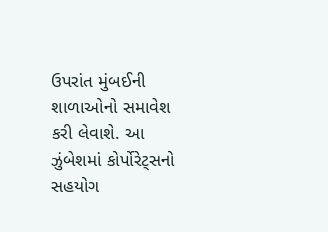ઉપરાંત મુંબઈની શાળાઓનો સમાવેશ કરી લેવાશે. આ ઝુંબેશમાં કોર્પોરેટ્સનો સહયોગ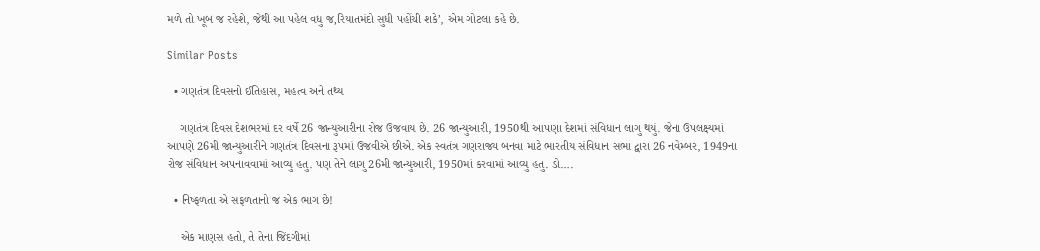મળે તો ખૂબ જ રહેશે, જેથી આ પહેલ વધુ જ‚રિયાતમંદો સુધી પહોંચી શકે’, એમ ગોટલા કહે છે.

Similar Posts

  • ગણતંત્ર દિવસનો ઈતિહાસ, મહત્વ અને તથ્ય

    ગણતંત્ર દિવસ દેશભરમાં દર વર્ષે 26 જાન્યુઆરીના રોજ ઉજવાય છે. 26 જાન્યુઆરી, 1950થી આપણા દેશમાં સંવિધાન લાગુ થયું. જેના ઉપલક્ષ્યમાં આપણે 26મી જાન્યુઆરીને ગણતંત્ર દિવસના રૂપમાં ઉજવીએ છીએ. એક સ્વતંત્ર ગણરાજ્ય બનવા માટે ભારતીય સંવિધાન સભા દ્વારા 26 નવેમ્બર, 1949ના રોજ સંવિધાન અપનાવવામાં આવ્યુ હતુ. પણ તેને લાગુ 26મી જાન્યુઆરી, 1950માં કરવામાં આવ્યુ હતુ. ડો….

  • નિષ્ફળતા એ સફળતાનો જ એક ભાગ છે!

    એક માણસ હતો, તે તેના જિંદગીમાં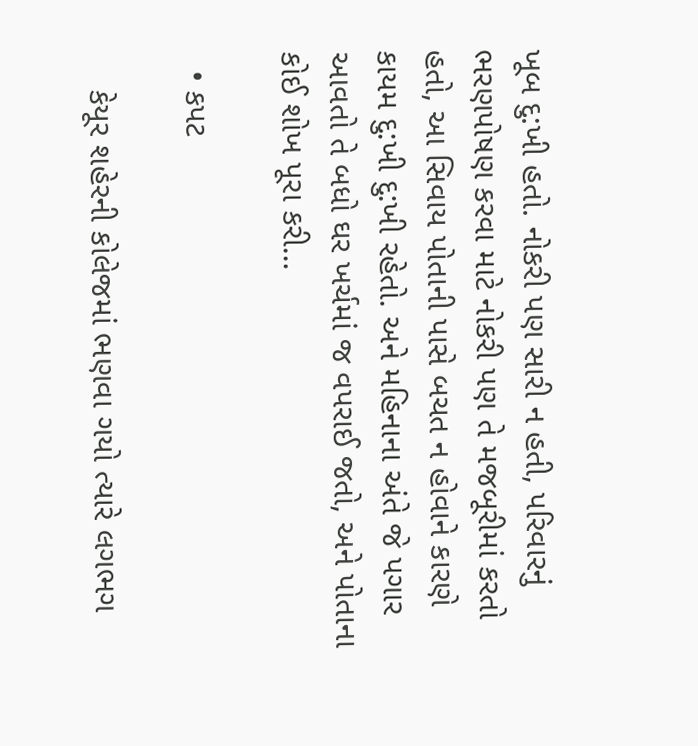ખૂબ દુ:ખી હતો. નોકરી પણ સારી ન હતી, પરિવારનું ભરણપોષણ કરવા માટે નોકરી પણ તે મજબૂરીમાં કરતો હતો, આ સિવાય પોતાની પાસે બચત ન હોવાને કારણે કાયમ દુ:ખી દુ:ખી રહેતો. અને મહિનાના અંતે જે પગાર આવતો તે બધો ઘર ખર્ચમાં જ વપરાઈ જતો, અને પોતાના કોઈ શોખ પૂરા કરી…

  • કપટ

    કેયૂર શહેરની કોલેજમાં ભણવા ગયો ત્યારે લગભગ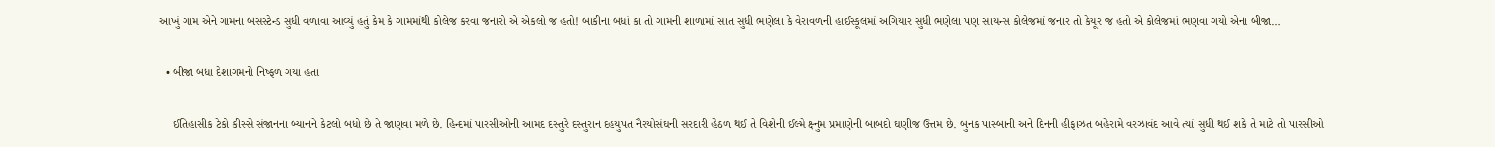આખું ગામ એને ગામના બસસ્ટેન્ડ સુધી વળાવા આવ્યું હતું કેમ કે ગામમાંથી કોલેજ કરવા જનારો એ એકલો જ હતો! બાકીના બધાં કા તો ગામની શાળામાં સાત સુધી ભણેલા કે વેરાવળની હાઈસ્કૂલમાં અગિયાર સુધી ભણેલા પણ સાયન્સ કોલેજમાં જનાર તો કેયૂર જ હતો એ કોલેજમાં ભણવા ગયો એના બીજા…

  • બીજા બધા દેશાગમનો નિષ્ફળ ગયા હતા

    ઈતિહાસીક ટેકો કીસ્સે સંજાનના બ્યાનને કેટલો બધો છે તે જાણવા મળે છે. હિન્દમાં પારસીઓની આમદ દસ્તુરે દસ્તુરાન દહયુપત નૈરયોસંઘની સરદારી હેઠળ થઈ તે વિશેની ઈલ્મે ક્ષ્નુમ પ્રમાણેની બાબદો ઘણીજ ઉત્તમ છે. બુનક પાસ્બાની અને દિનની હીફાઝત બહેરામે વરઝાવંદ આવે ત્યાં સુધી થઈ શકે તે માટે તો પારસીઓ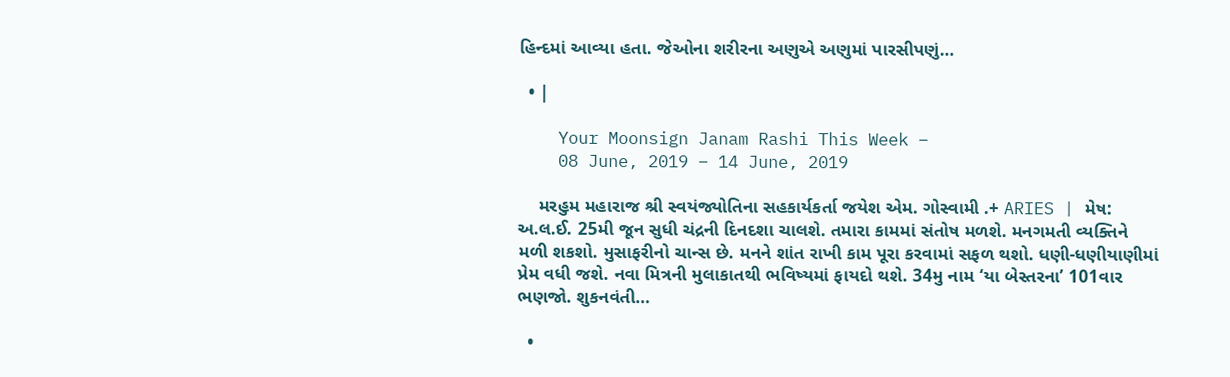હિન્દમાં આવ્યા હતા. જેઓના શરીરના અણુએ અણુમાં પારસીપણું…

  • |

    Your Moonsign Janam Rashi This Week –
    08 June, 2019 – 14 June, 2019

    મરહુમ મહારાજ શ્રી સ્વયંજ્યોતિના સહકાર્યકર્તા જયેશ એમ. ગોસ્વામી .+ ARIES | મેષ: અ.લ.ઈ. 25મી જૂન સુધી ચંદ્રની દિનદશા ચાલશે. તમારા કામમાં સંતોષ મળશે. મનગમતી વ્યક્તિને મળી શકશો. મુસાફરીનો ચાન્સ છે. મનને શાંત રાખી કામ પૂરા કરવામાં સફળ થશો. ધણી-ધણીયાણીમાં પ્રેમ વધી જશે. નવા મિત્રની મુલાકાતથી ભવિષ્યમાં ફાયદો થશે. 34મુ નામ ‘યા બેસ્તરના’ 101વાર ભણજો. શુકનવંતી…

  •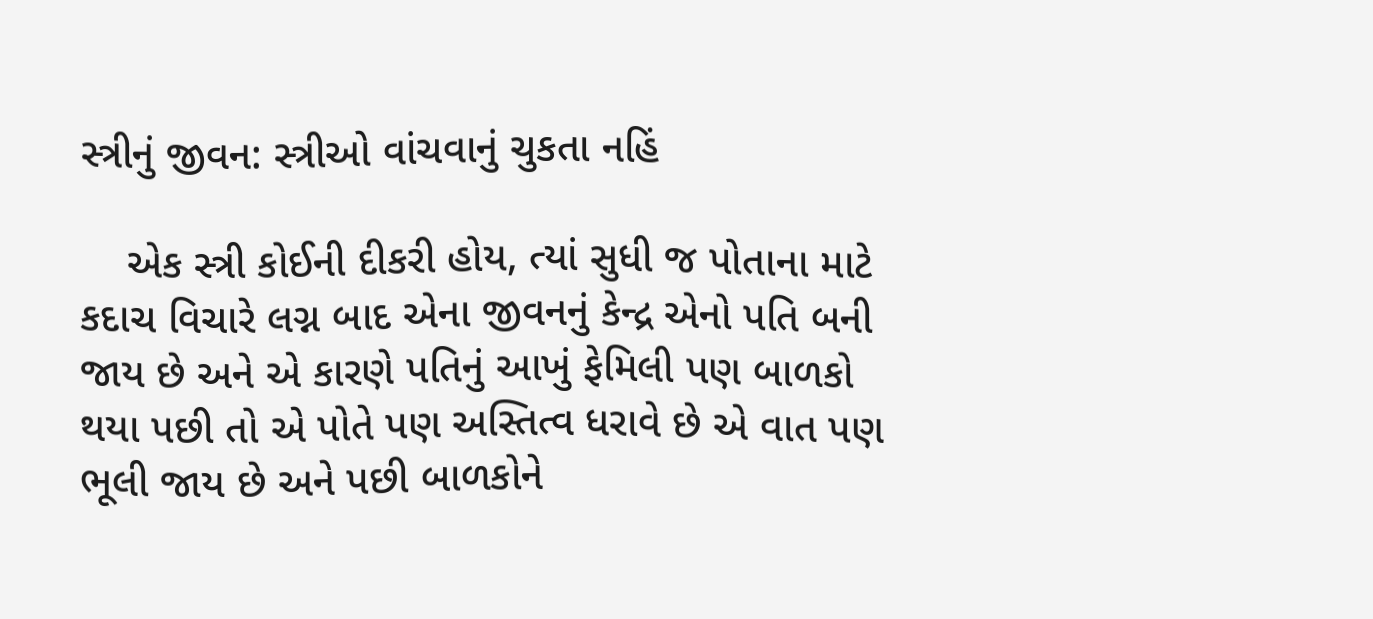સ્ત્રીનું જીવન: સ્ત્રીઓ વાંચવાનું ચુકતા નહિં

    એક સ્ત્રી કોઈની દીકરી હોય, ત્યાં સુધી જ પોતાના માટે કદાચ વિચારે લગ્ન બાદ એના જીવનનું કેન્દ્ર એનો પતિ બની જાય છે અને એ કારણે પતિનું આખું ફેમિલી પણ બાળકો થયા પછી તો એ પોતે પણ અસ્તિત્વ ધરાવે છે એ વાત પણ ભૂલી જાય છે અને પછી બાળકોને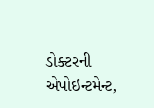ડોક્ટરની એપોઇન્ટમેન્ટ,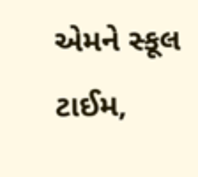એમને સ્કૂલ ટાઈમ,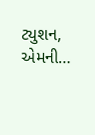ટ્યુશન, એમની…